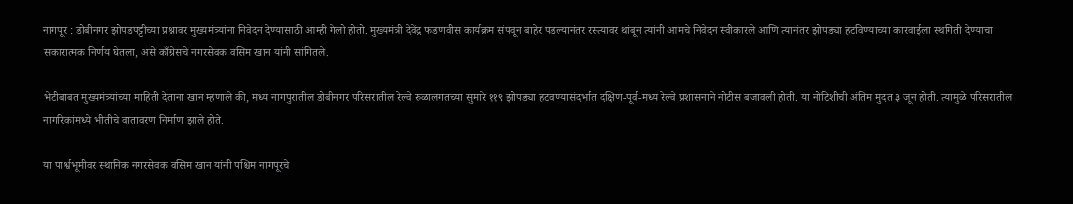नागपूर : डोबीनगर झोपडपट्टीच्या प्रश्नावर मुख्यमंत्र्यांना निवेदन देण्यासाठी आम्ही गेलो होतो. मुख्यमंत्री देवेंद्र फडणवीस कार्यक्रम संपवून बाहेर पडल्यानंतर रस्त्यावर थांबून त्यांनी आमचे निवेदन स्वीकारले आणि त्यानंतर झोपड्या हटविण्याच्या कारवाईला स्थगिती देण्याचा सकारात्मक निर्णय घेतला, असे काँग्रेसचे नगरसेवक वसिम खान यांनी सांगितले.

भेटीबाबत मुख्यमंत्र्यांच्या माहिती देताना खान म्हणाले की, मध्य नागपुरातील डोबीनगर परिसरातील रेल्वे रुळालगतच्या सुमारे ११९ झोपड्या हटवण्यासंदर्भात दक्षिण-पूर्व-मध्य रेल्वे प्रशासनाने नोटीस बजावली होती. या नोटिशीची अंतिम मुदत ३ जून होती. त्यामुळे परिसरातील नागरिकांमध्ये भीतीचे वातावरण निर्माण झाले होते.

या पार्श्वभूमीवर स्थानिक नगरसेवक वसिम खान यांनी पश्चिम नागपूरचे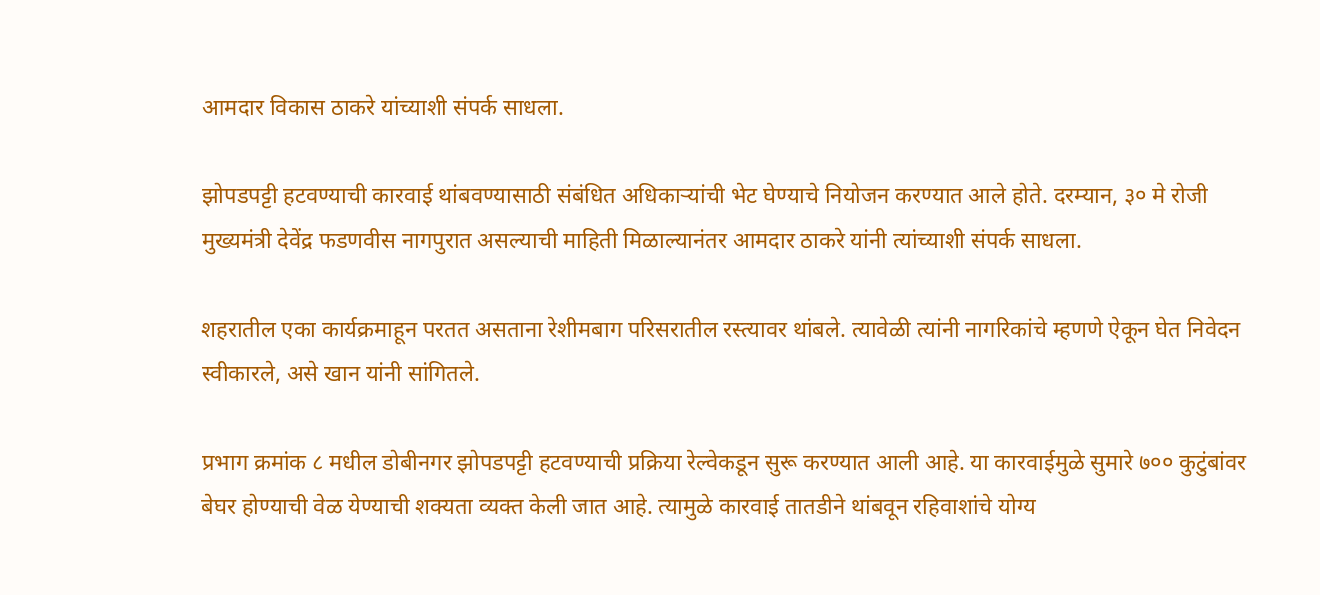आमदार विकास ठाकरे यांच्याशी संपर्क साधला.

झोपडपट्टी हटवण्याची कारवाई थांबवण्यासाठी संबंधित अधिकाऱ्यांची भेट घेण्याचे नियोजन करण्यात आले होते. दरम्यान, ३० मे रोजी मुख्यमंत्री देवेंद्र फडणवीस नागपुरात असल्याची माहिती मिळाल्यानंतर आमदार ठाकरे यांनी त्यांच्याशी संपर्क साधला.

शहरातील एका कार्यक्रमाहून परतत असताना रेशीमबाग परिसरातील रस्त्यावर थांबले. त्यावेळी त्यांनी नागरिकांचे म्हणणे ऐकून घेत निवेदन स्वीकारले, असे खान यांनी सांगितले.

प्रभाग क्रमांक ८ मधील डोबीनगर झोपडपट्टी हटवण्याची प्रक्रिया रेल्वेकडून सुरू करण्यात आली आहे. या कारवाईमुळे सुमारे ७०० कुटुंबांवर बेघर होण्याची वेळ येण्याची शक्यता व्यक्त केली जात आहे. त्यामुळे कारवाई तातडीने थांबवून रहिवाशांचे योग्य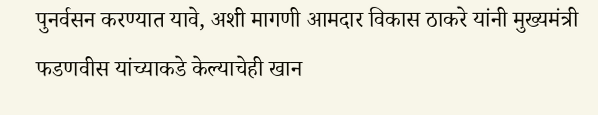पुनर्वसन करण्यात यावे, अशी मागणी आमदार विकास ठाकरे यांनी मुख्यमंत्री फडणवीस यांच्याकडे केल्याचेही खान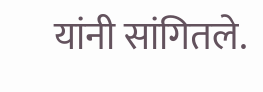यांनी सांगितले.